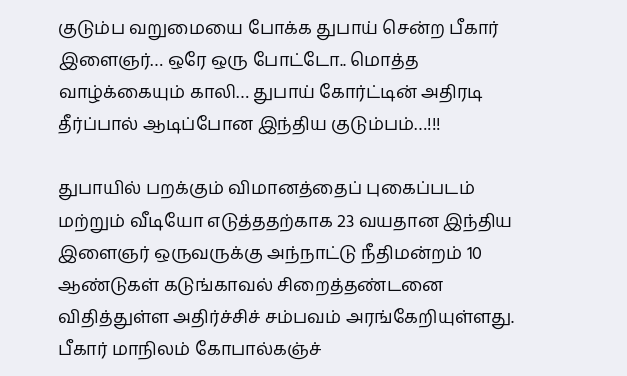குடும்ப வறுமையை போக்க துபாய் சென்ற பீகார் இளைஞர்… ஒரே ஒரு போட்டோ.. மொத்த வாழ்க்கையும் காலி… துபாய் கோர்ட்டின் அதிரடி தீர்ப்பால் ஆடிப்போன இந்திய குடும்பம்…!!!

துபாயில் பறக்கும் விமானத்தைப் புகைப்படம் மற்றும் வீடியோ எடுத்ததற்காக 23 வயதான இந்திய இளைஞர் ஒருவருக்கு அந்நாட்டு நீதிமன்றம் 10 ஆண்டுகள் கடுங்காவல் சிறைத்தண்டனை விதித்துள்ள அதிர்ச்சிச் சம்பவம் அரங்கேறியுள்ளது. பீகார் மாநிலம் கோபால்கஞ்ச்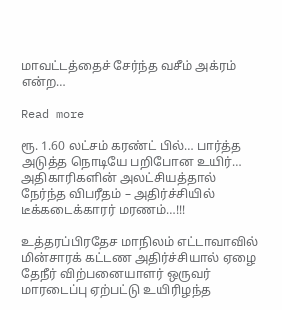மாவட்டத்தைச் சேர்ந்த வசீம் அக்ரம் என்ற…

Read more

ரூ. 1.60 லட்சம் கரண்ட் பில்… பார்த்த அடுத்த நொடியே பறிபோன உயிர்… அதிகாரிகளின் அலட்சியத்தால் நேர்ந்த விபரீதம் – அதிர்ச்சியில் டீக்கடைக்காரர் மரணம்…!!!

உத்தரப்பிரதேச மாநிலம் எட்டாவாவில் மின்சாரக் கட்டண அதிர்ச்சியால் ஏழை தேநீர் விற்பனையாளர் ஒருவர் மாரடைப்பு ஏற்பட்டு உயிரிழந்த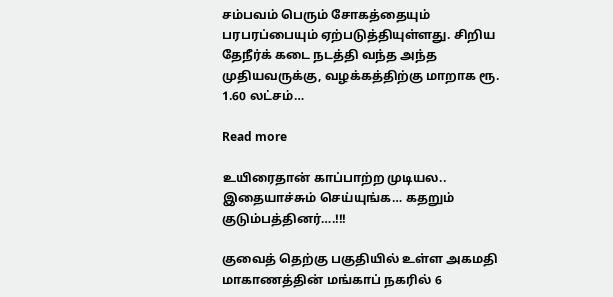சம்பவம் பெரும் சோகத்தையும் பரபரப்பையும் ஏற்படுத்தியுள்ளது. சிறிய தேநீர்க் கடை நடத்தி வந்த அந்த முதியவருக்கு, வழக்கத்திற்கு மாறாக ரூ. 1.60 லட்சம்…

Read more

உயிரைதான் காப்பாற்ற முடியல.. இதையாச்சும் செய்யுங்க… கதறும் குடும்பத்தினர்….!!!

குவைத் தெற்கு பகுதியில் உள்ள அகமதி மாகாணத்தின் மங்காப் நகரில் 6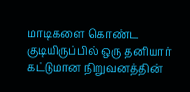மாடிகளை கொண்ட குடியிருப்பில் ஒரு தனியார் கட்டுமான நிறுவனத்தின்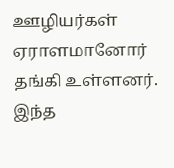ஊழியர்கள் ஏராளமானோர் தங்கி உள்ளனர். இந்த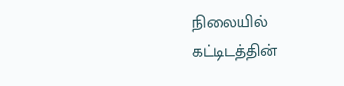நிலையில் கட்டிடத்தின்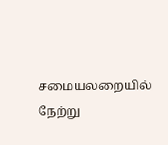சமையலறையில் நேற்று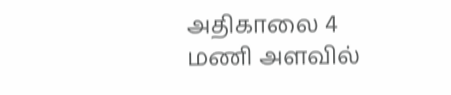அதிகாலை 4 மணி அளவில்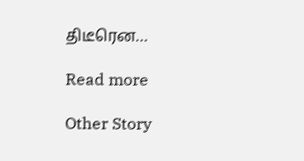திடீரென…

Read more

Other Story